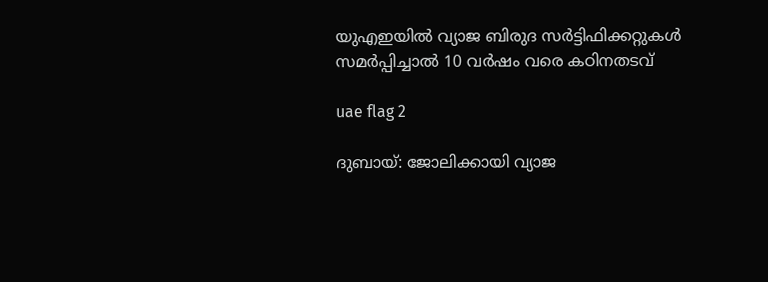യുഎഇയില്‍ വ്യാജ ബിരുദ സര്‍ട്ടിഫിക്കറ്റുകള്‍ സമര്‍പ്പിച്ചാല്‍ 10 വര്‍ഷം വരെ കഠിനതടവ്

uae flag 2

ദുബായ്: ജോലിക്കായി വ്യാജ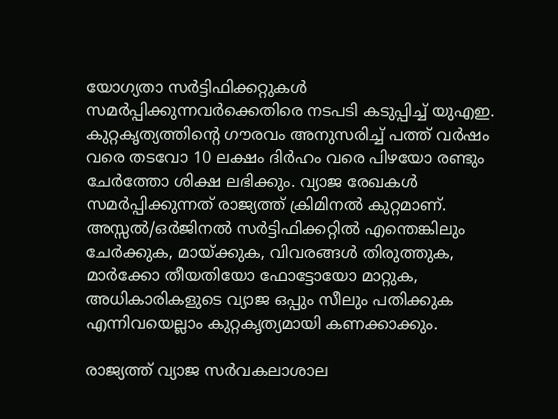യോഗ്യതാ സര്‍ട്ടിഫിക്കറ്റുകള്‍ സമര്‍പ്പിക്കുന്നവര്‍ക്കെതിരെ നടപടി കടുപ്പിച്ച് യുഎഇ. കുറ്റകൃത്യത്തിന്റെ ഗൗരവം അനുസരിച്ച് പത്ത് വര്‍ഷം വരെ തടവോ 10 ലക്ഷം ദിര്‍ഹം വരെ പിഴയോ രണ്ടും ചേര്‍ത്തോ ശിക്ഷ ലഭിക്കും. വ്യാജ രേഖകള്‍ സമര്‍പ്പിക്കുന്നത് രാജ്യത്ത് ക്രിമിനല്‍ കുറ്റമാണ്. അസ്സല്‍/ഒര്‍ജിനല്‍ സര്‍ട്ടിഫിക്കറ്റില്‍ എന്തെങ്കിലും ചേര്‍ക്കുക, മായ്ക്കുക, വിവരങ്ങള്‍ തിരുത്തുക, മാര്‍ക്കോ തീയതിയോ ഫോട്ടോയോ മാറ്റുക, അധികാരികളുടെ വ്യാജ ഒപ്പും സീലും പതിക്കുക എന്നിവയെല്ലാം കുറ്റകൃത്യമായി കണക്കാക്കും.

രാജ്യത്ത് വ്യാജ സര്‍വകലാശാല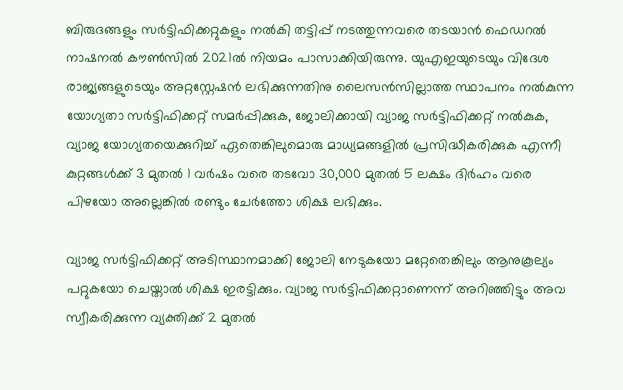ബിരുദങ്ങളും സര്‍ട്ടിഫിക്കറ്റുകളും നല്‍കി തട്ടിപ്പ് നടത്തുന്നവരെ തടയാന്‍ ഫെഡറല്‍ നാഷനല്‍ കൗണ്‍സില്‍ 2021ല്‍ നിയമം പാസാക്കിയിരുന്നു. യുഎഇയുടെയും വിദേശ രാജ്യങ്ങളുടെയും അറ്റസ്റ്റേഷന്‍ ലഭിക്കുന്നതിനു ലൈസന്‍സില്ലാത്ത സ്ഥാപനം നല്‍കുന്ന യോഗ്യതാ സര്‍ട്ടിഫിക്കറ്റ് സമര്‍പ്പിക്കുക, ജോലിക്കായി വ്യാജ സര്‍ട്ടിഫിക്കറ്റ് നല്‍കുക, വ്യാജ യോഗ്യതയെക്കുറിച്ച് ഏതെങ്കിലുമൊരു മാധ്യമങ്ങളില്‍ പ്രസിദ്ധീകരിക്കുക എന്നീ കുറ്റങ്ങള്‍ക്ക് 3 മുതല്‍ 1 വര്‍ഷം വരെ തടവോ 30,000 മുതല്‍ 5 ലക്ഷം ദിര്‍ഹം വരെ പിഴയോ അല്ലെങ്കില്‍ രണ്ടും ചേര്‍ത്തോ ശിക്ഷ ലഭിക്കും.

വ്യാജ സര്‍ട്ടിഫിക്കറ്റ് അടിസ്ഥാനമാക്കി ജോലി നേടുകയോ മറ്റേതെങ്കിലും ആനുകൂല്യം പറ്റുകയോ ചെയ്താല്‍ ശിക്ഷ ഇരട്ടിക്കും. വ്യാജ സര്‍ട്ടിഫിക്കറ്റാണെന്ന് അറിഞ്ഞിട്ടും അവ സ്വീകരിക്കുന്ന വ്യക്തിക്ക് 2 മുതല്‍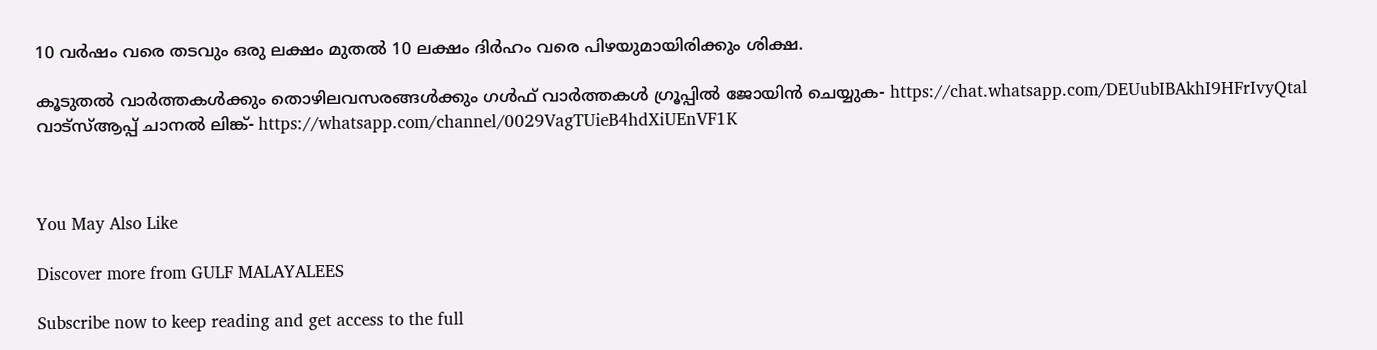10 വര്‍ഷം വരെ തടവും ഒരു ലക്ഷം മുതല്‍ 10 ലക്ഷം ദിര്‍ഹം വരെ പിഴയുമായിരിക്കും ശിക്ഷ.

കൂടുതല്‍ വാര്‍ത്തകള്‍ക്കും തൊഴിലവസരങ്ങള്‍ക്കും ഗള്‍ഫ് വാര്‍ത്തകള്‍ ഗ്രൂപ്പില്‍ ജോയിന്‍ ചെയ്യുക- https://chat.whatsapp.com/DEUubIBAkhI9HFrIvyQtal
വാട്‌സ്ആപ്പ് ചാനല്‍ ലിങ്ക്- https://whatsapp.com/channel/0029VagTUieB4hdXiUEnVF1K



You May Also Like

Discover more from GULF MALAYALEES

Subscribe now to keep reading and get access to the full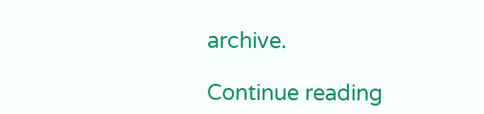archive.

Continue reading